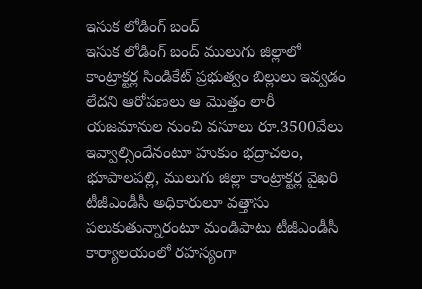ఇసుక లోడింగ్ బంద్
ఇసుక లోడింగ్ బంద్ ములుగు జిల్లాలో కాంట్రాక్టర్ల సిండికేట్ ప్రభుత్వం బిల్లులు ఇవ్వడం లేదని ఆరోపణలు ఆ మొత్తం లారీ యజమానుల నుంచి వసూలు రూ.3500వేలు ఇవ్వాల్సిందేనంటూ హుకుం భద్రాచలం, భూపాలపల్లి, ములుగు జిల్లా కాంట్రాక్టర్ల వైఖరి టీజీఎండీసీ అధికారులూ వత్తాసు పలుకుతున్నారంటూ మండిపాటు టీజీఎండీసీ కార్యాలయంలో రహస్యంగా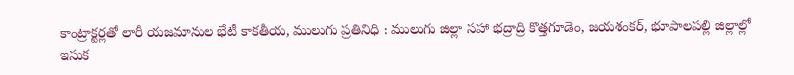కాంట్రాక్టర్లతో లారీ యజమానుల భేటీ కాకతీయ, ములుగు ప్రతినిధి : ములుగు జిల్లా సహా భద్రాద్రి కొత్తగూడెం, జయశంకర్, భూపాలపల్లి జిల్లాల్లో ఇసుక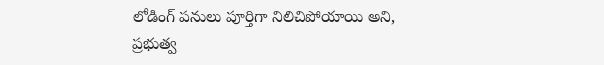లోడింగ్ పనులు పూర్తిగా నిలిచిపోయాయి అని, ప్రభుత్వ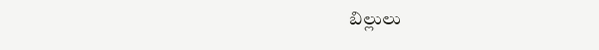బిల్లులు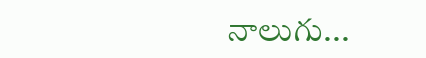నాలుగు...